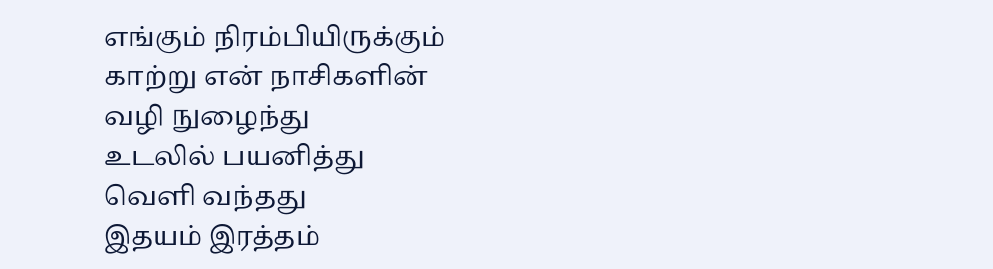எங்கும் நிரம்பியிருக்கும்
காற்று என் நாசிகளின்
வழி நுழைந்து
உடலில் பயனித்து
வெளி வந்தது
இதயம் இரத்தம்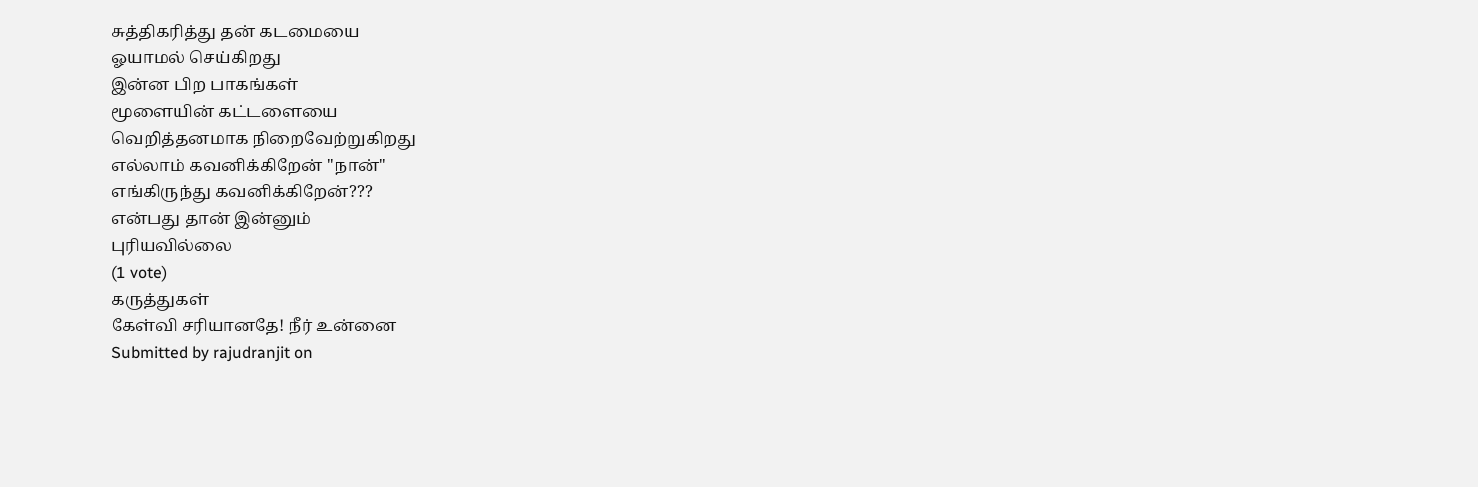சுத்திகரித்து தன் கடமையை
ஓயாமல் செய்கிறது
இன்ன பிற பாகங்கள்
மூளையின் கட்டளையை
வெறித்தனமாக நிறைவேற்றுகிறது
எல்லாம் கவனிக்கிறேன் "நான்"
எங்கிருந்து கவனிக்கிறேன்???
என்பது தான் இன்னும்
புரியவில்லை
(1 vote)
கருத்துகள்
கேள்வி சரியானதே! நீர் உன்னை
Submitted by rajudranjit on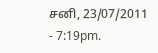சனி, 23/07/2011 - 7:19pm.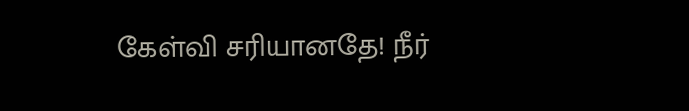கேள்வி சரியானதே! நீர்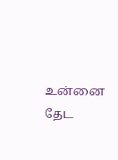உன்னை தேட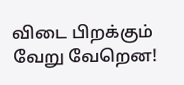விடை பிறக்கும் வேறு வேறென!